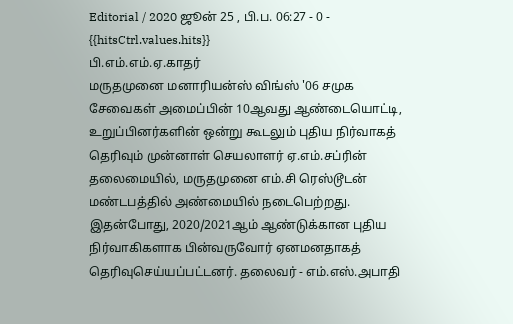Editorial / 2020 ஜூன் 25 , பி.ப. 06:27 - 0 - {{hitsCtrl.values.hits}}
பி.எம்.எம்.ஏ.காதர்
மருதமுனை மனாரியன்ஸ் விங்ஸ் '06 சமுக சேவைகள் அமைப்பின் 10ஆவது ஆண்டையொட்டி, உறுப்பினர்களின் ஒன்று கூடலும் புதிய நிர்வாகத் தெரிவும் முன்னாள் செயலாளர் ஏ.எம்.சப்ரின் தலைமையில், மருதமுனை எம்.சி ரெஸ்டூடன் மண்டபத்தில் அண்மையில் நடைபெற்றது.
இதன்போது, 2020/2021ஆம் ஆண்டுக்கான புதிய நிர்வாகிகளாக பின்வருவோர் ஏனமனதாகத் தெரிவுசெய்யப்பட்டனர். தலைவர் - எம்.எஸ்.அபாதி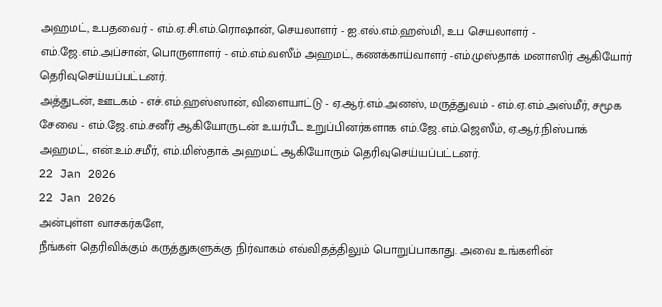அஹமட், உபதவைர் - எம்.ஏ.சி.எம்.ரொஷான், செயலாளர் - ஐ.எல்.எம்.ஹஸ்மி, உப செயலாளர் - எம்.ஜே.எம்.அப்சான், பொருளாளர் - எம்.எம்.வஸீம் அஹமட், கணக்காய்வாளர் -எம்.முஸ்தாக் மனாஸிர் ஆகியோர் தெரிவுசெய்யப்பட்டனர்.
அத்துடன், ஊடகம் - எச்.எம்.ஹஸ்ஸான், விளையாட்டு - ஏ.ஆர்.எம்.அனஸ், மருத்துவம் - எம்.ஏ.எம்.அஸ்மீர், சமூக சேவை - எம்.ஜே.எம்.சனீர் ஆகியோருடன் உயர்பீட உறுப்பினர்களாக எம்.ஜே.எம்.ஜெஸீம், ஏ.ஆர்.நிஸ்பாக் அஹமட், என்.உம்.சமீர், எம்.மிஸ்தாக் அஹமட் ஆகியோரும் தெரிவுசெய்யப்பட்டனர்.
22 Jan 2026
22 Jan 2026
அன்புள்ள வாசகர்களே,
நீங்கள் தெரிவிக்கும் கருத்துகளுக்கு நிர்வாகம் எவ்விதத்திலும் பொறுப்பாகாது. அவை உங்களின்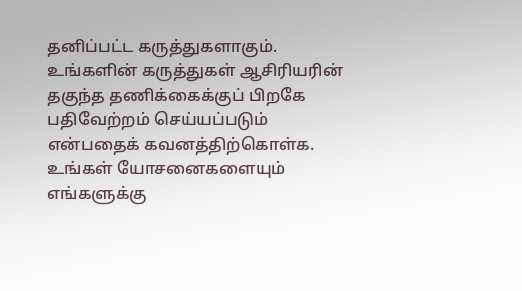தனிப்பட்ட கருத்துகளாகும். உங்களின் கருத்துகள் ஆசிரியரின் தகுந்த தணிக்கைக்குப் பிறகே பதிவேற்றம் செய்யப்படும் என்பதைக் கவனத்திற்கொள்க. உங்கள் யோசனைகளையும் எங்களுக்கு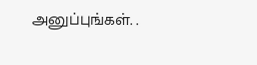அனுப்புங்கள். .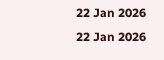22 Jan 2026
22 Jan 2026